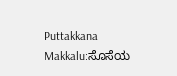Puttakkana Makkalu:ಸೊಸೆಯ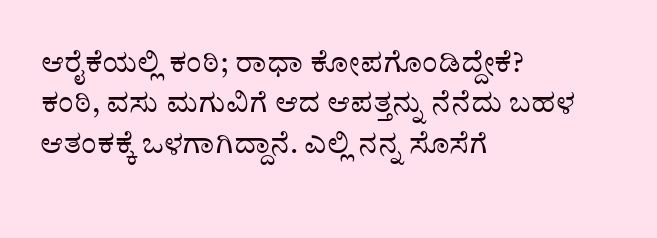ಆರೈಕೆಯಲ್ಲಿ ಕಂಠಿ; ರಾಧಾ ಕೋಪಗೊಂಡಿದ್ದೇಕೆ?
ಕಂಠಿ, ವಸು ಮಗುವಿಗೆ ಆದ ಆಪತ್ತನ್ನು ನೆನೆದು ಬಹಳ ಆತಂಕಕ್ಕೆ ಒಳಗಾಗಿದ್ದಾನೆ. ಎಲ್ಲಿ ನನ್ನ ಸೊಸೆಗೆ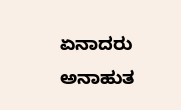ಏನಾದರು ಅನಾಹುತ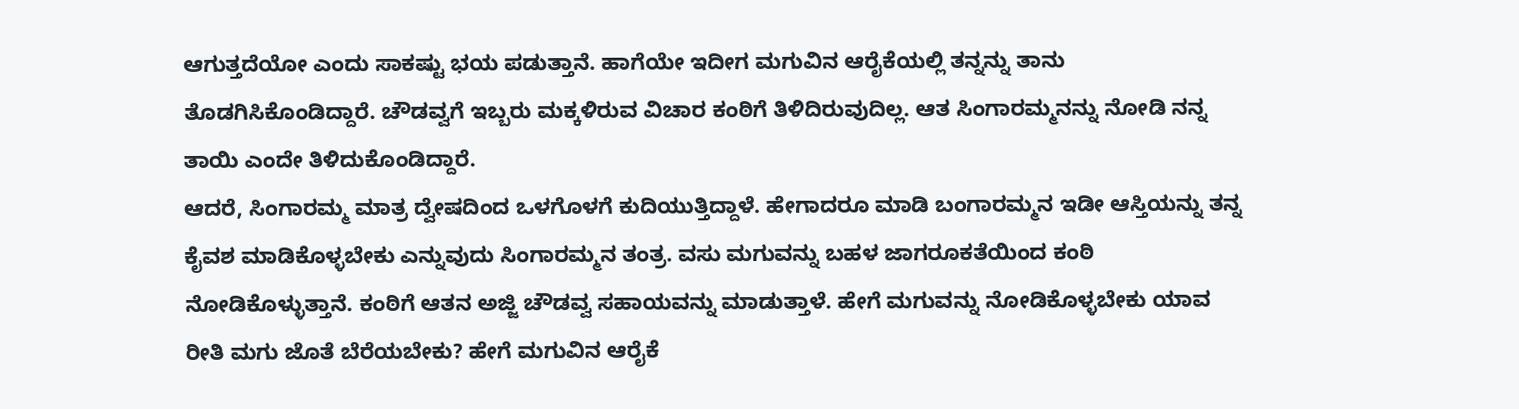ಆಗುತ್ತದೆಯೋ ಎಂದು ಸಾಕಷ್ಟು ಭಯ ಪಡುತ್ತಾನೆ. ಹಾಗೆಯೇ ಇದೀಗ ಮಗುವಿನ ಆರೈಕೆಯಲ್ಲಿ ತನ್ನನ್ನು ತಾನು ತೊಡಗಿಸಿಕೊಂಡಿದ್ದಾರೆ. ಚೌಡವ್ವಗೆ ಇಬ್ಬರು ಮಕ್ಕಳಿರುವ ವಿಚಾರ ಕಂಠಿಗೆ ತಿಳಿದಿರುವುದಿಲ್ಲ. ಆತ ಸಿಂಗಾರಮ್ಮನನ್ನು ನೋಡಿ ನನ್ನ ತಾಯಿ ಎಂದೇ ತಿಳಿದುಕೊಂಡಿದ್ದಾರೆ.
ಆದರೆ, ಸಿಂಗಾರಮ್ಮ ಮಾತ್ರ ದ್ವೇಷದಿಂದ ಒಳಗೊಳಗೆ ಕುದಿಯುತ್ತಿದ್ದಾಳೆ. ಹೇಗಾದರೂ ಮಾಡಿ ಬಂಗಾರಮ್ಮನ ಇಡೀ ಆಸ್ತಿಯನ್ನು ತನ್ನ ಕೈವಶ ಮಾಡಿಕೊಳ್ಳಬೇಕು ಎನ್ನುವುದು ಸಿಂಗಾರಮ್ಮನ ತಂತ್ರ. ವಸು ಮಗುವನ್ನು ಬಹಳ ಜಾಗರೂಕತೆಯಿಂದ ಕಂಠಿ ನೋಡಿಕೊಳ್ಳುತ್ತಾನೆ. ಕಂಠಿಗೆ ಆತನ ಅಜ್ಜಿ ಚೌಡವ್ವ ಸಹಾಯವನ್ನು ಮಾಡುತ್ತಾಳೆ. ಹೇಗೆ ಮಗುವನ್ನು ನೋಡಿಕೊಳ್ಳಬೇಕು ಯಾವ ರೀತಿ ಮಗು ಜೊತೆ ಬೆರೆಯಬೇಕು? ಹೇಗೆ ಮಗುವಿನ ಆರೈಕೆ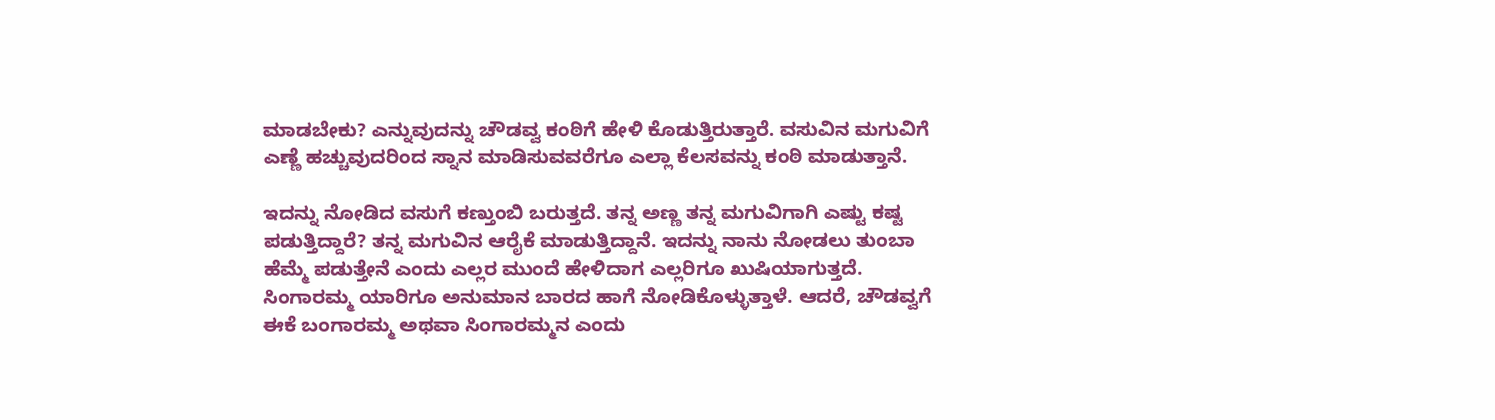ಮಾಡಬೇಕು? ಎನ್ನುವುದನ್ನು ಚೌಡವ್ವ ಕಂಠಿಗೆ ಹೇಳಿ ಕೊಡುತ್ತಿರುತ್ತಾರೆ. ವಸುವಿನ ಮಗುವಿಗೆ ಎಣ್ಣೆ ಹಚ್ಚುವುದರಿಂದ ಸ್ನಾನ ಮಾಡಿಸುವವರೆಗೂ ಎಲ್ಲಾ ಕೆಲಸವನ್ನು ಕಂಠಿ ಮಾಡುತ್ತಾನೆ.

ಇದನ್ನು ನೋಡಿದ ವಸುಗೆ ಕಣ್ತುಂಬಿ ಬರುತ್ತದೆ. ತನ್ನ ಅಣ್ಣ ತನ್ನ ಮಗುವಿಗಾಗಿ ಎಷ್ಟು ಕಷ್ಟ ಪಡುತ್ತಿದ್ದಾರೆ? ತನ್ನ ಮಗುವಿನ ಆರೈಕೆ ಮಾಡುತ್ತಿದ್ದಾನೆ. ಇದನ್ನು ನಾನು ನೋಡಲು ತುಂಬಾ ಹೆಮ್ಮೆ ಪಡುತ್ತೇನೆ ಎಂದು ಎಲ್ಲರ ಮುಂದೆ ಹೇಳಿದಾಗ ಎಲ್ಲರಿಗೂ ಖುಷಿಯಾಗುತ್ತದೆ. ಸಿಂಗಾರಮ್ಮ ಯಾರಿಗೂ ಅನುಮಾನ ಬಾರದ ಹಾಗೆ ನೋಡಿಕೊಳ್ಳುತ್ತಾಳೆ. ಆದರೆ, ಚೌಡವ್ವಗೆ ಈಕೆ ಬಂಗಾರಮ್ಮ ಅಥವಾ ಸಿಂಗಾರಮ್ಮನ ಎಂದು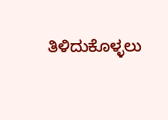ತಿಳಿದುಕೊಳ್ಳಲು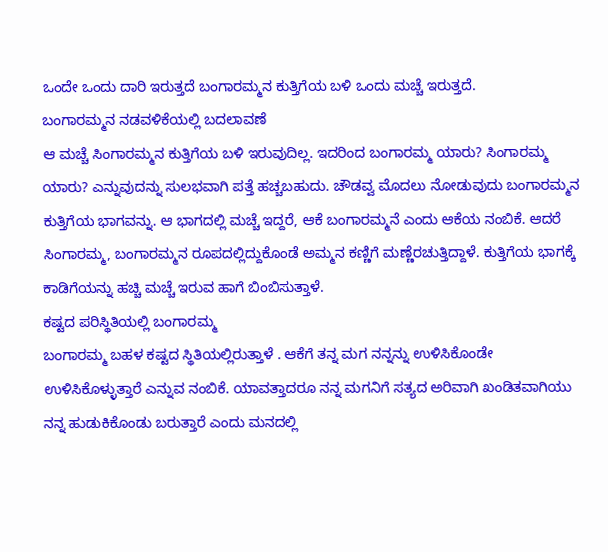ಒಂದೇ ಒಂದು ದಾರಿ ಇರುತ್ತದೆ ಬಂಗಾರಮ್ಮನ ಕುತ್ತಿಗೆಯ ಬಳಿ ಒಂದು ಮಚ್ಚೆ ಇರುತ್ತದೆ.
ಬಂಗಾರಮ್ಮನ ನಡವಳಿಕೆಯಲ್ಲಿ ಬದಲಾವಣೆ
ಆ ಮಚ್ಚೆ ಸಿಂಗಾರಮ್ಮನ ಕುತ್ತಿಗೆಯ ಬಳಿ ಇರುವುದಿಲ್ಲ. ಇದರಿಂದ ಬಂಗಾರಮ್ಮ ಯಾರು? ಸಿಂಗಾರಮ್ಮ ಯಾರು? ಎನ್ನುವುದನ್ನು ಸುಲಭವಾಗಿ ಪತ್ತೆ ಹಚ್ಚಬಹುದು. ಚೌಡವ್ವ ಮೊದಲು ನೋಡುವುದು ಬಂಗಾರಮ್ಮನ ಕುತ್ತಿಗೆಯ ಭಾಗವನ್ನು. ಆ ಭಾಗದಲ್ಲಿ ಮಚ್ಚೆ ಇದ್ದರೆ, ಆಕೆ ಬಂಗಾರಮ್ಮನೆ ಎಂದು ಆಕೆಯ ನಂಬಿಕೆ. ಆದರೆ ಸಿಂಗಾರಮ್ಮ, ಬಂಗಾರಮ್ಮನ ರೂಪದಲ್ಲಿದ್ದುಕೊಂಡೆ ಅಮ್ಮನ ಕಣ್ಣಿಗೆ ಮಣ್ಣೆರಚುತ್ತಿದ್ದಾಳೆ. ಕುತ್ತಿಗೆಯ ಭಾಗಕ್ಕೆ ಕಾಡಿಗೆಯನ್ನು ಹಚ್ಚಿ ಮಚ್ಚೆ ಇರುವ ಹಾಗೆ ಬಿಂಬಿಸುತ್ತಾಳೆ.
ಕಷ್ಟದ ಪರಿಸ್ಥಿತಿಯಲ್ಲಿ ಬಂಗಾರಮ್ಮ
ಬಂಗಾರಮ್ಮ ಬಹಳ ಕಷ್ಟದ ಸ್ಥಿತಿಯಲ್ಲಿರುತ್ತಾಳೆ . ಆಕೆಗೆ ತನ್ನ ಮಗ ನನ್ನನ್ನು ಉಳಿಸಿಕೊಂಡೇ ಉಳಿಸಿಕೊಳ್ಳುತ್ತಾರೆ ಎನ್ನುವ ನಂಬಿಕೆ. ಯಾವತ್ತಾದರೂ ನನ್ನ ಮಗನಿಗೆ ಸತ್ಯದ ಅರಿವಾಗಿ ಖಂಡಿತವಾಗಿಯು ನನ್ನ ಹುಡುಕಿಕೊಂಡು ಬರುತ್ತಾರೆ ಎಂದು ಮನದಲ್ಲಿ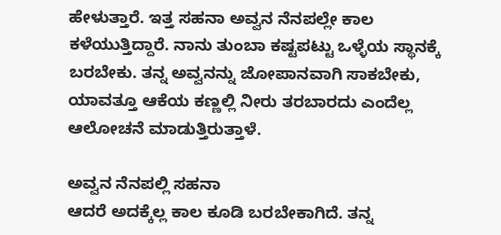ಹೇಳುತ್ತಾರೆ. ಇತ್ತ ಸಹನಾ ಅವ್ವನ ನೆನಪಲ್ಲೇ ಕಾಲ ಕಳೆಯುತ್ತಿದ್ದಾರೆ. ನಾನು ತುಂಬಾ ಕಷ್ಟಪಟ್ಟು ಒಳ್ಳೆಯ ಸ್ಥಾನಕ್ಕೆ ಬರಬೇಕು. ತನ್ನ ಅವ್ವನನ್ನು ಜೋಪಾನವಾಗಿ ಸಾಕಬೇಕು, ಯಾವತ್ತೂ ಆಕೆಯ ಕಣ್ಣಲ್ಲಿ ನೀರು ತರಬಾರದು ಎಂದೆಲ್ಲ ಆಲೋಚನೆ ಮಾಡುತ್ತಿರುತ್ತಾಳೆ.

ಅವ್ವನ ನೆನಪಲ್ಲಿ ಸಹನಾ
ಆದರೆ ಅದಕ್ಕೆಲ್ಲ ಕಾಲ ಕೂಡಿ ಬರಬೇಕಾಗಿದೆ. ತನ್ನ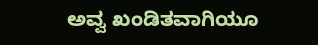ಅವ್ವ ಖಂಡಿತವಾಗಿಯೂ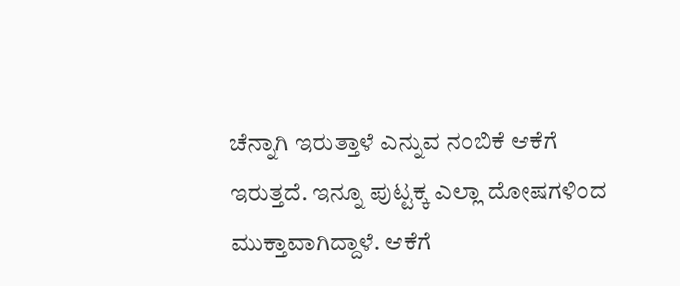ಚೆನ್ನಾಗಿ ಇರುತ್ತಾಳೆ ಎನ್ನುವ ನಂಬಿಕೆ ಆಕೆಗೆ ಇರುತ್ತದೆ. ಇನ್ನೂ ಪುಟ್ಟಕ್ಕ ಎಲ್ಲಾ ದೋಷಗಳಿಂದ ಮುಕ್ತಾವಾಗಿದ್ದಾಳೆ. ಆಕೆಗೆ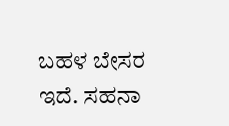ಬಹಳ ಬೇಸರ ಇದೆ. ಸಹನಾ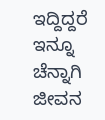ಇದ್ದಿದ್ದರೆ ಇನ್ನೂ ಚೆನ್ನಾಗಿ ಜೀವನ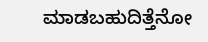ಮಾಡಬಹುದಿತ್ತೆನೋ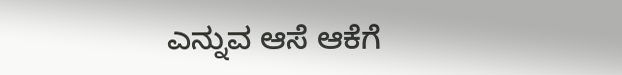ಎನ್ನುವ ಆಸೆ ಆಕೆಗೆ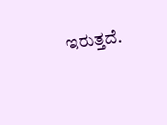ಇರುತ್ತದೆ.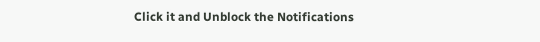Click it and Unblock the Notifications